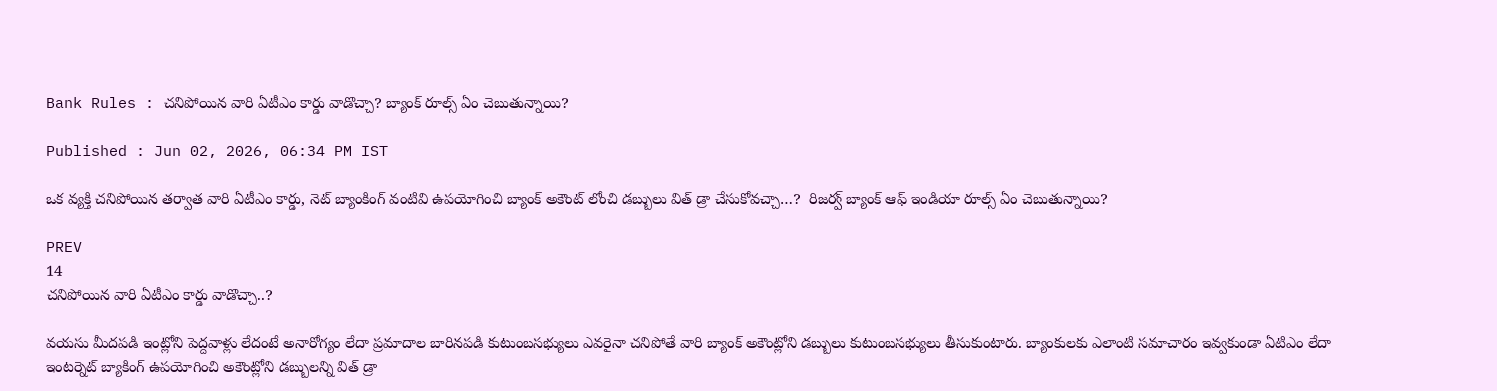Bank Rules : చనిపోయిన వారి ఏటీఎం కార్డు వాడొచ్చా? బ్యాంక్ రూల్స్ ఏం చెబుతున్నాయి?

Published : Jun 02, 2026, 06:34 PM IST

ఒక వ్యక్తి చనిపోయిన తర్వాత వారి ఏటీఎం కార్డు, నెట్ బ్యాంకింగ్ వంటివి ఉపయోగించి బ్యాంక్ అకౌంట్ లోంచి డబ్బులు విత్ డ్రా చేసుకోవచ్చా…?  రిజర్వ్ బ్యాంక్ ఆఫ్ ఇండియా రూల్స్ ఏం చెబుతున్నాయి?

PREV
14
చనిపోయిన వారి ఏటీఎం కార్డు వాడొచ్చా..?

వయసు మీదపడి ఇంట్లోని పెద్దవాళ్లు లేదంటే అనారోగ్యం లేదా ప్రమాదాల బారినపడి కుటుంబసభ్యులు ఎవరైనా చనిపోతే వారి బ్యాంక్ అకౌంట్లోని డబ్బులు కుటుంబసభ్యులు తీసుకుంటారు. బ్యాంకులకు ఎలాంటి సమాచారం ఇవ్వకుండా ఏటిఎం లేదా ఇంటర్నెట్ బ్యాకింగ్ ఉపయోగించి అకౌంట్లోని డబ్బులన్ని విత్ డ్రా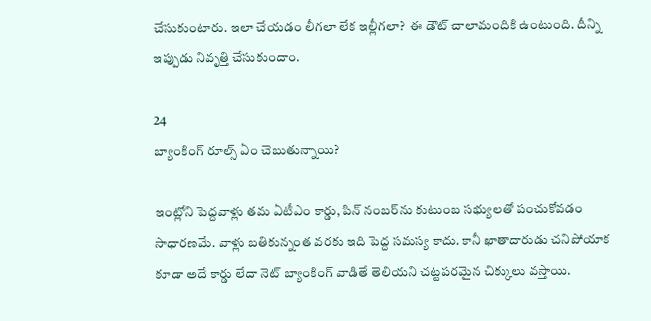చేసుకుంటారు. ఇలా చేయడం లీగలా లేక ఇల్లీగలా?  ఈ డౌట్ చాలామందికి ఉంటుంది. దీన్ని ఇప్పుడు నివృత్తి చేసుకుందాం.

24
బ్యాంకింగ్ రూల్స్ ఏం చెబుతున్నాయి?

ఇంట్లోని పెద్దవాళ్లు తమ ఏటీఎం కార్డు, పిన్ నంబర్‌ను కుటుంబ సభ్యులతో పంచుకోవడం సాధారణమే. వాళ్లు బతికున్నంత వరకు ఇది పెద్ద సమస్య కాదు. కానీ ఖాతాదారుడు చనిపోయాక కూడా అదే కార్డు లేదా నెట్ బ్యాంకింగ్ వాడితే తెలియని చట్టపరమైన చిక్కులు వస్తాయి.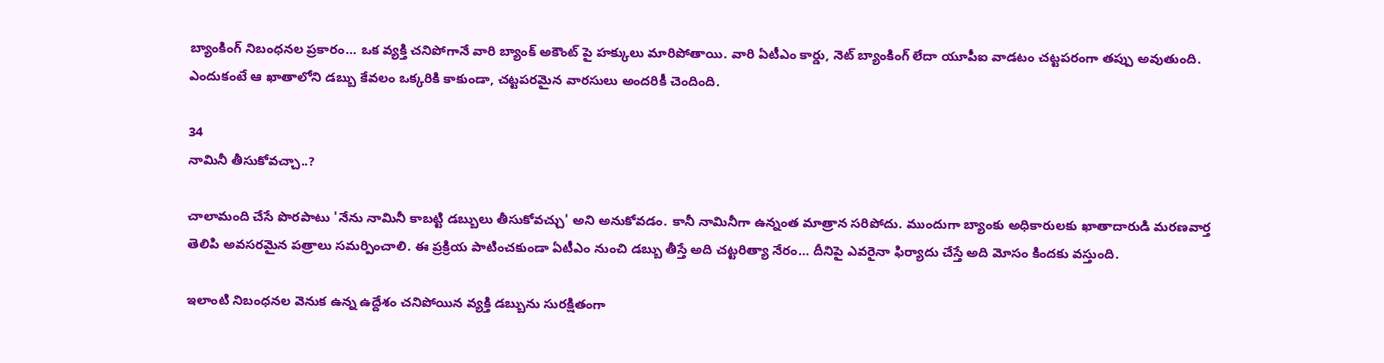బ్యాంకింగ్ నిబంధనల ప్రకారం… ఒక వ్యక్తి చనిపోగానే వారి బ్యాంక్ అకౌంట్ పై హక్కులు మారిపోతాయి. వారి ఏటీఎం కార్డు, నెట్ బ్యాంకింగ్ లేదా యూపీఐ వాడటం చట్టపరంగా తప్పు అవుతుంది. ఎందుకంటే ఆ ఖాతాలోని డబ్బు కేవలం ఒక్కరికి కాకుండా, చట్టపరమైన వారసులు అందరికీ చెందింది.

34
నామినీ తీసుకోవచ్చా..?

చాలామంది చేసే పొరపాటు 'నేను నామినీ కాబట్టి డబ్బులు తీసుకోవచ్చు' అని అనుకోవడం. కానీ నామినీగా ఉన్నంత మాత్రాన సరిపోదు. ముందుగా బ్యాంకు అధికారులకు ఖాతాదారుడి మరణవార్త తెలిపి అవసరమైన పత్రాలు సమర్పించాలి. ఈ ప్రక్రియ పాటించకుండా ఏటీఎం నుంచి డబ్బు తీస్తే అది చట్టరిత్యా నేరం… దీనిపై ఎవరైనా ఫిర్యాదు చేస్తే అది మోసం కిందకు వస్తుంది.

ఇలాంటి నిబంధనల వెనుక ఉన్న ఉద్దేశం చనిపోయిన వ్యక్తి డబ్బును సురక్షితంగా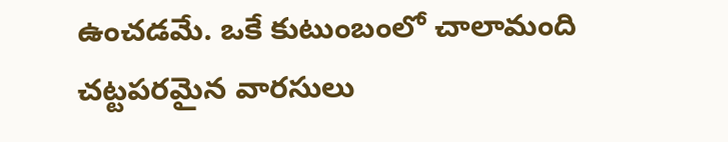ఉంచడమే. ఒకే కుటుంబంలో చాలామంది చట్టపరమైన వారసులు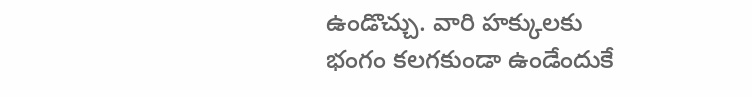ఉండొచ్చు. వారి హక్కులకు భంగం కలగకుండా ఉండేందుకే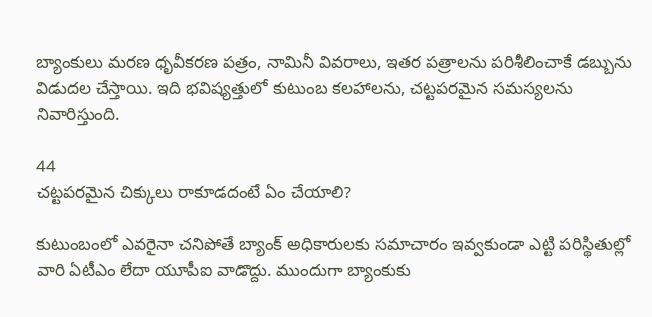బ్యాంకులు మరణ ధృవీకరణ పత్రం, నామినీ వివరాలు, ఇతర పత్రాలను పరిశీలించాకే డబ్బును విడుదల చేస్తాయి. ఇది భవిష్యత్తులో కుటుంబ కలహాలను, చట్టపరమైన సమస్యలను నివారిస్తుంది.

44
చట్టపరమైన చిక్కులు రాకూడదంటే ఏం చేయాలి?

కుటుంబంలో ఎవరైనా చనిపోతే బ్యాంక్ అధికారులకు సమాచారం ఇవ్వకుండా ఎట్టి పరిస్థితుల్లో వారి ఏటీఎం లేదా యూపీఐ వాడొద్దు. ముందుగా బ్యాంకుకు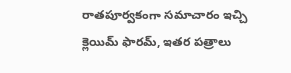రాతపూర్వకంగా సమాచారం ఇచ్చి క్లెయిమ్ ఫారమ్, ఇతర పత్రాలు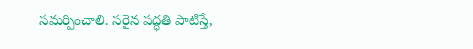సమర్పించాలి. సరైన పద్ధతి పాటిస్తే,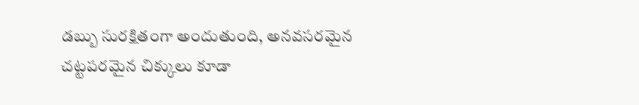డబ్బు సురక్షితంగా అందుతుంది, అనవసరమైన చట్టపరమైన చిక్కులు కూడా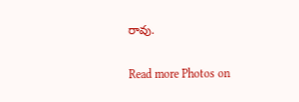రావు.

Read more Photos on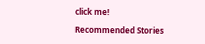click me!

Recommended Stories